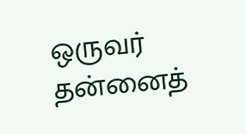ஒருவர் தன்னைத்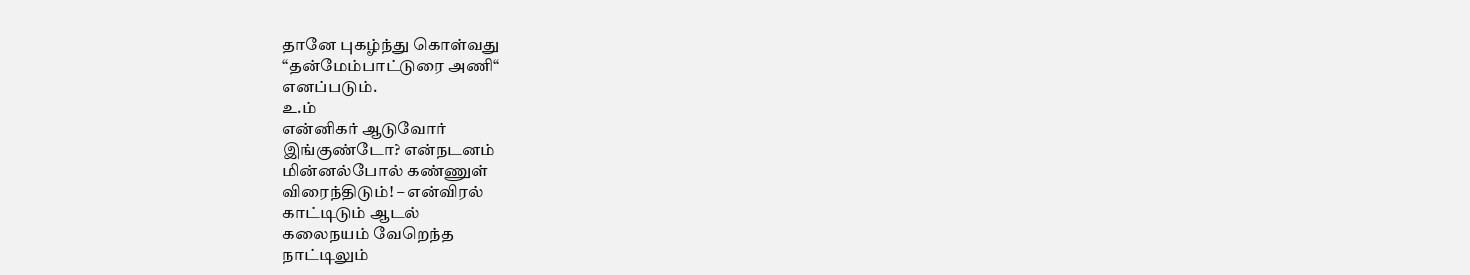தானே புகழ்ந்து கொள்வது
“தன்மேம்பாட்டுரை அணி“
எனப்படும்.
உ.ம்
என்னிகர் ஆடுவோர்
இங்குண்டோ? என்நடனம்
மின்னல்போல் கண்ணுள்
விரைந்திடும்! – என்விரல்
காட்டிடும் ஆடல்
கலைநயம் வேறெந்த
நாட்டிலும்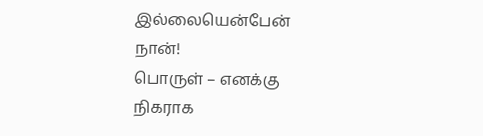இல்லையென்பேன்
நான்!
பொருள் – எனக்கு
நிகராக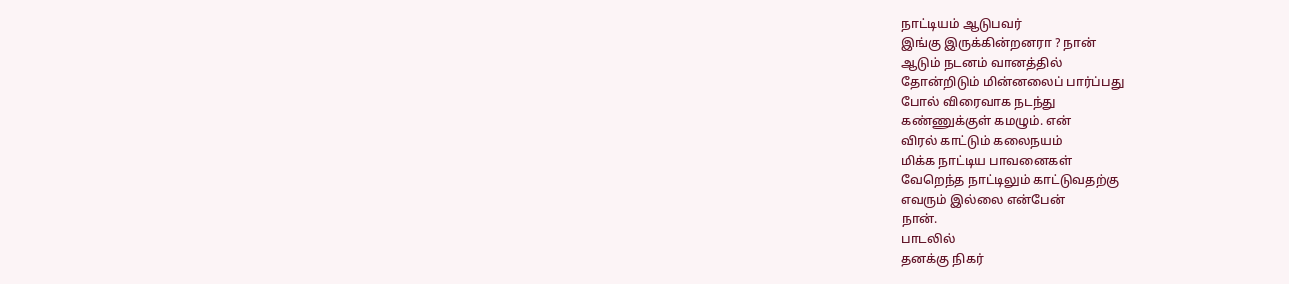நாட்டியம் ஆடுபவர்
இங்கு இருக்கின்றனரா ? நான்
ஆடும் நடனம் வானத்தில்
தோன்றிடும் மின்னலைப் பார்ப்பது
போல் விரைவாக நடந்து
கண்ணுக்குள் கமழும். என்
விரல் காட்டும் கலைநயம்
மிக்க நாட்டிய பாவனைகள்
வேறெந்த நாட்டிலும் காட்டுவதற்கு
எவரும் இல்லை என்பேன்
நான்.
பாடலில்
தனக்கு நிகர்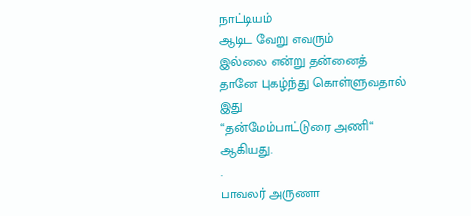நாட்டியம்
ஆடிட வேறு எவரும்
இல்லை என்று தன்னைத்
தானே புகழ்ந்து கொள்ளுவதால்
இது
“தன்மேம்பாட்டுரை அணி“
ஆகியது.
.
பாவலர் அருணா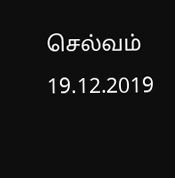செல்வம்
19.12.2019